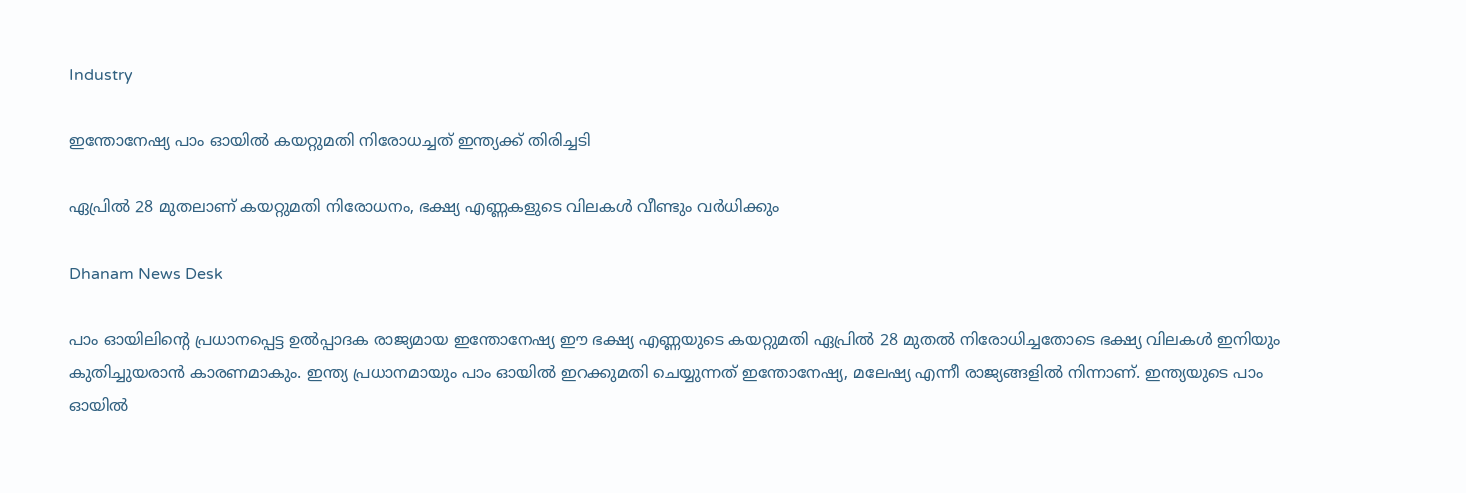Industry

ഇന്തോനേഷ്യ പാം ഓയിൽ കയറ്റുമതി നിരോധച്ചത് ഇന്ത്യക്ക് തിരിച്ചടി

ഏപ്രിൽ 28 മുതലാണ് കയറ്റുമതി നിരോധനം, ഭക്ഷ്യ എണ്ണകളുടെ വിലകൾ വീണ്ടും വർധിക്കും

Dhanam News Desk

പാം ഓയിലിന്റെ പ്രധാനപ്പെട്ട ഉൽപ്പാദക രാജ്യമായ ഇന്തോനേഷ്യ ഈ ഭക്ഷ്യ എണ്ണയുടെ കയറ്റുമതി ഏപ്രിൽ 28 മുതൽ നിരോധിച്ചതോടെ ഭക്ഷ്യ വിലകൾ ഇനിയും കുതിച്ചുയരാൻ കാരണമാകും. ഇന്ത്യ പ്രധാനമായും പാം ഓയിൽ ഇറക്കുമതി ചെയ്യുന്നത് ഇന്തോനേഷ്യ, മലേഷ്യ എന്നീ രാജ്യങ്ങളിൽ നിന്നാണ്. ഇന്ത്യയുടെ പാം ഓയിൽ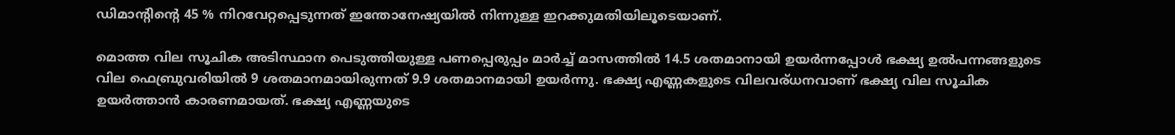ഡിമാന്റിന്റെ 45 % നിറവേറ്റപ്പെടുന്നത് ഇന്തോനേഷ്യയിൽ നിന്നുള്ള ഇറക്കുമതിയിലൂടെയാണ്.

മൊത്ത വില സൂചിക അടിസ്ഥാന പെടുത്തിയുള്ള പണപ്പെരുപ്പം മാർച്ച് മാസത്തിൽ 14.5 ശതമാനായി ഉയർന്നപ്പോൾ ഭക്ഷ്യ ഉൽപന്നങ്ങളുടെ വില ഫെബ്രുവരിയിൽ 9 ശതമാനമായിരുന്നത് 9.9 ശതമാനമായി ഉയർന്നു. ഭക്ഷ്യ എണ്ണകളുടെ വിലവര്ധനവാണ്‌ ഭക്ഷ്യ വില സൂചിക ഉയർത്താൻ കാരണമായത്. ഭക്ഷ്യ എണ്ണയുടെ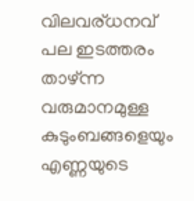വിലവര്ധനവ് പല ഇടത്തരം താഴ്ന്ന വരുമാനമുള്ള കുടുംബങ്ങളെയും എണ്ണയുടെ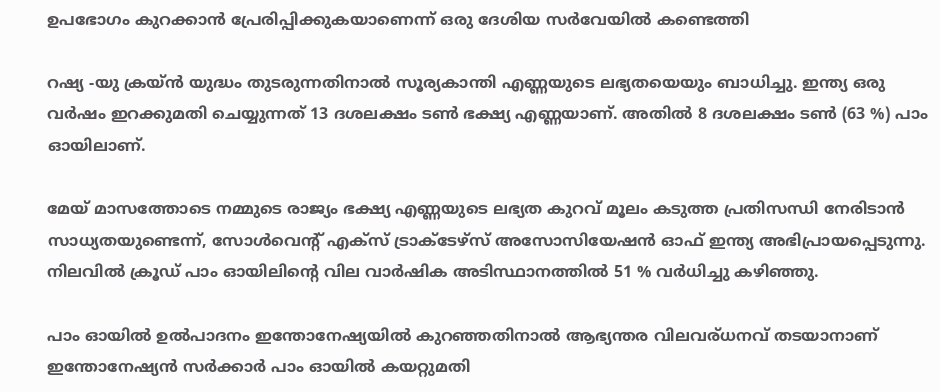ഉപഭോഗം കുറക്കാൻ പ്രേരിപ്പിക്കുകയാണെന്ന് ഒരു ദേശിയ സർവേയിൽ കണ്ടെത്തി

റഷ്യ -യു ക്രയ്ൻ യുദ്ധം തുടരുന്നതിനാൽ സൂര്യകാന്തി എണ്ണയുടെ ലഭ്യതയെയും ബാധിച്ചു. ഇന്ത്യ ഒരു വർഷം ഇറക്കുമതി ചെയ്യുന്നത് 13 ദശലക്ഷം ടൺ ഭക്ഷ്യ എണ്ണയാണ്. അതിൽ 8 ദശലക്ഷം ടൺ (63 %) പാം ഓയിലാണ്.

മേയ് മാസത്തോടെ നമ്മുടെ രാജ്യം ഭക്ഷ്യ എണ്ണയുടെ ലഭ്യത കുറവ് മൂലം കടുത്ത പ്രതിസന്ധി നേരിടാൻ സാധ്യതയുണ്ടെന്ന്, സോൾവെന്റ് എക്സ് ട്രാക്‌ടേഴ്‌സ് അസോസിയേഷൻ ഓഫ് ഇന്ത്യ അഭിപ്രായപ്പെടുന്നു. നിലവിൽ ക്രൂഡ് പാം ഓയിലിന്റെ വില വാർഷിക അടിസ്ഥാനത്തിൽ 51 % വർധിച്ചു കഴിഞ്ഞു.

പാം ഓയിൽ ഉൽപാദനം ഇന്തോനേഷ്യയിൽ കുറഞ്ഞതിനാൽ ആഭ്യന്തര വിലവര്ധനവ് തടയാനാണ് ഇന്തോനേഷ്യൻ സർക്കാർ പാം ഓയിൽ കയറ്റുമതി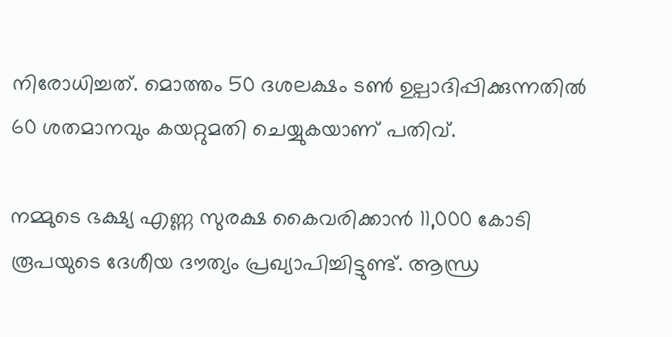നിരോധിച്ചത്. മൊത്തം 50 ദശലക്ഷം ടൺ ഉല്പാദിപ്പിക്കുന്നതിൽ 60 ശതമാനവും കയറ്റുമതി ചെയ്യുകയാണ് പതിവ്.

നമ്മുടെ ഭക്ഷ്യ എണ്ണ സുരക്ഷ കൈവരിക്കാൻ 11,000 കോടി രൂപയുടെ ദേശീയ ദൗത്യം പ്രഖ്യാപിച്ചിട്ടുണ്ട്. ആന്ധ്ര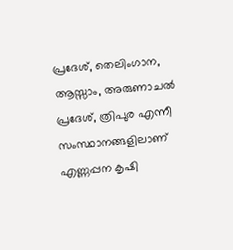പ്രദേശ്, തെലിംഗാന, ആസ്സാം, അരുണാചൽ പ്രദേശ്, ത്രിപുര എന്നീ സംസ്ഥാനങ്ങളിലാണ് എണ്ണപ്പന കൃഷി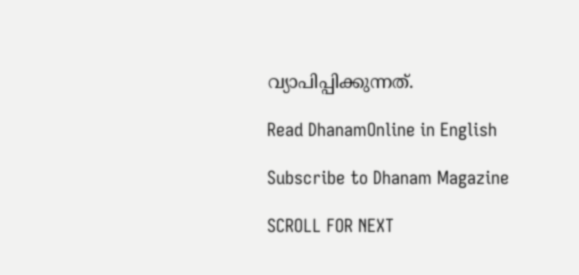വ്യാപിപ്പിക്കുന്നത്.

Read DhanamOnline in English

Subscribe to Dhanam Magazine

SCROLL FOR NEXT